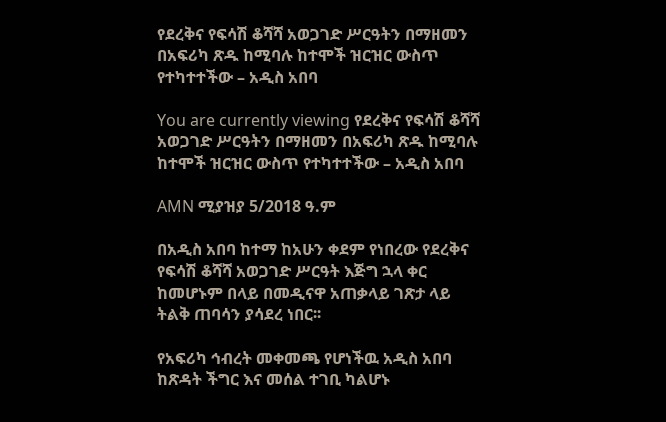የደረቅና የፍሳሽ ቆሻሻ አወጋገድ ሥርዓትን በማዘመን በአፍሪካ ጽዱ ከሚባሉ ከተሞች ዝርዝር ውስጥ የተካተተችው – አዲስ አበባ

You are currently viewing የደረቅና የፍሳሽ ቆሻሻ አወጋገድ ሥርዓትን በማዘመን በአፍሪካ ጽዱ ከሚባሉ ከተሞች ዝርዝር ውስጥ የተካተተችው – አዲስ አበባ

AMN ሚያዝያ 5/2018 ዓ.ም

በአዲስ አበባ ከተማ ከአሁን ቀደም የነበረው የደረቅና የፍሳሽ ቆሻሻ አወጋገድ ሥርዓት እጅግ ኋላ ቀር ከመሆኑም በላይ በመዲናዋ አጠቃላይ ገጽታ ላይ ትልቅ ጠባሳን ያሳደረ ነበር፡፡

የአፍሪካ ኅብረት መቀመጫ የሆነችዉ አዲስ አበባ ከጽዳት ችግር እና መሰል ተገቢ ካልሆኑ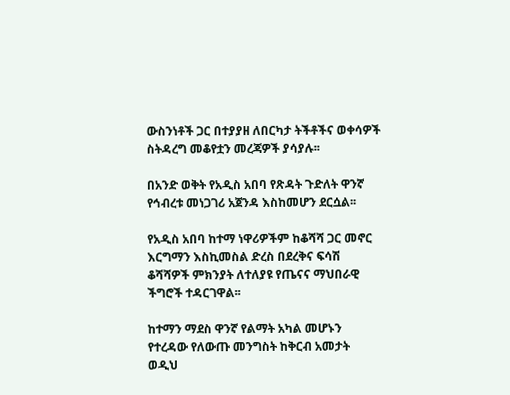ውስንነቶች ጋር በተያያዘ ለበርካታ ትችቶችና ወቀሳዎች ስትዳረግ መቆየቷን መረጃዎች ያሳያሉ፡፡

በአንድ ወቅት የአዲስ አበባ የጽዳት ጉድለት ዋንኛ የኅብረቱ መነጋገሪ አጀንዳ እስከመሆን ደርሷል፡፡

የአዲስ አበባ ከተማ ነዋሪዎችም ከቆሻሻ ጋር መኖር እርግማን እስኪመስል ድረስ በደረቅና ፍሳሽ ቆሻሻዎች ምክንያት ለተለያዩ የጤናና ማህበራዊ ችግሮች ተዳርገዋል፡፡

ከተማን ማደስ ዋንኛ የልማት አካል መሆኑን የተረዳው የለውጡ መንግስት ከቅርብ አመታት ወዲህ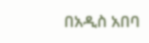በአዲስ አበባ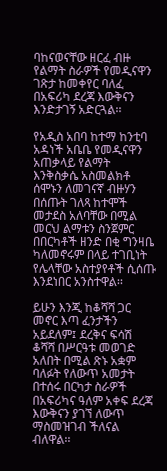ባከናወናቸው ዘርፈ ብዙ የልማት ስራዎች የመዲናዋን ገጽታ ከመቀየር ባለፈ በአፍሪካ ደረጃ እውቅናን እንድታገኝ አድርጓል፡፡

የአዲስ አበባ ከተማ ከንቲባ አዳነች አቤቤ የመዲናዋን አጠቃላይ የልማት እንቅስቃሴ አስመልክቶ ሰሞኑን ለመገናኛ ብዙሃን በሰጡት ገለጻ ከተሞች መታደስ አለባቸው በሚል መርህ ልማቱን ስንጀምር በበርካቶች ዘንድ በቂ ግንዛቤ ካለመኖሩም በላይ ተገቢነት የሌላቸው አስተያየቶች ሲሰጡ እንደነበር አንስተዋል፡፡

ይሁን እንጂ ከቆሻሻ ጋር መኖር እጣ ፈንታችን አይደለም፤ ደረቅና ፍሳሽ ቆሻሻ በሥርዓቱ መወገድ አለበት በሚል ጽኑ አቋም ባለፉት የለውጥ አመታት በተሰሩ በርካታ ስራዎች በአፍሪካና ዓለም አቀፍ ደረጃ እውቅናን ያገኘ ለውጥ ማስመዝገብ ችለናል ብለዋል፡፡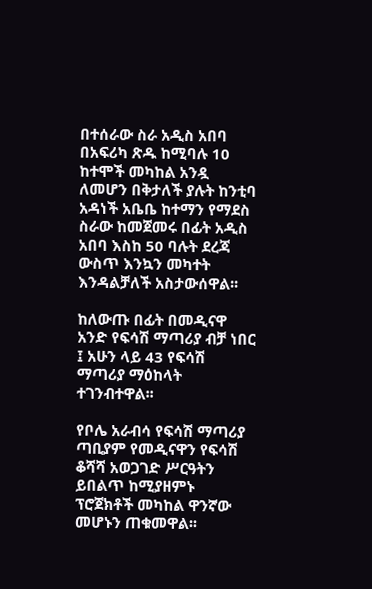በተሰራው ስራ አዲስ አበባ በአፍሪካ ጽዱ ከሚባሉ 10 ከተሞች መካከል አንዷ ለመሆን በቅታለች ያሉት ከንቲባ አዳነች አቤቤ ከተማን የማደስ ስራው ከመጀመሩ በፊት አዲስ አበባ እስከ 50 ባሉት ደረጃ ውስጥ እንኳን መካተት እንዳልቻለች አስታውሰዋል፡፡

ከለውጡ በፊት በመዲናዋ አንድ የፍሳሽ ማጣሪያ ብቻ ነበር ፤ አሁን ላይ 43 የፍሳሽ ማጣሪያ ማዕከላት ተገንብተዋል፡፡

የቦሌ አራብሳ የፍሳሽ ማጣሪያ ጣቢያም የመዲናዋን የፍሳሽ ቆሻሻ አወጋገድ ሥርዓትን ይበልጥ ከሚያዘምኑ ፕሮጀክቶች መካከል ዋንኛው መሆኑን ጠቁመዋል፡፡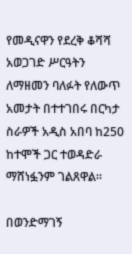የመዲናዋን የደረቅ ቆሻሻ አወጋገድ ሥርዓትን ለማዘመን ባለፉት የለውጥ አመታት በተተገበሩ በርካታ ስራዎች አዲስ አበባ ከ250 ከተሞች ጋር ተወዳድራ ማሸነፏንም ገልጸዋል፡፡

በወንድማገኝ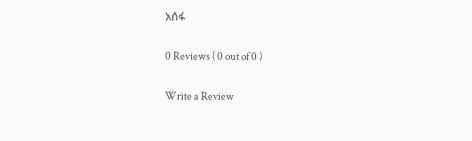አሰፋ

0 Reviews ( 0 out of 0 )

Write a Review